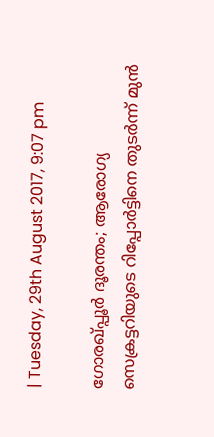| Tuesday, 29th August 2017, 9:07 pm

ഗോരഖ്പ്പൂര്‍ ദൂരന്തം; ആരോഗ്യ സെക്രട്ടറിയുടെ റിപ്പോര്‍ട്ടിനെ തുടര്‍ന്ന് മുന്‍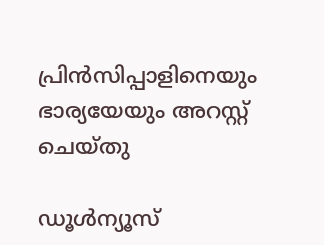പ്രിന്‍സിപ്പാളിനെയും ഭാര്യയേയും അറസ്റ്റ് ചെയ്തു

ഡൂള്‍ന്യൂസ്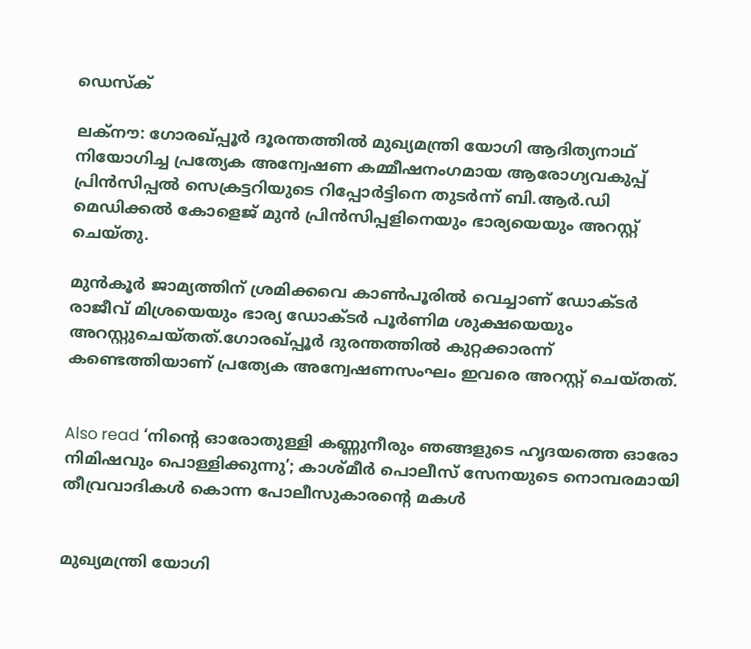ഡെസ്‌ക്

ലക്‌നൗ: ഗോരഖ്പ്പൂര്‍ ദൂരന്തത്തില്‍ മുഖ്യമന്ത്രി യോഗി ആദിത്യനാഥ് നിയോഗിച്ച പ്രത്യേക അന്വേഷണ കമ്മീഷനംഗമായ ആരോഗ്യവകുപ്പ് പ്രിന്‍സിപ്പല്‍ സെക്രട്ടറിയുടെ റിപ്പോര്‍ട്ടിനെ തുടര്‍ന്ന് ബി.ആര്‍.ഡി മെഡിക്കല്‍ കോളെജ് മുന്‍ പ്രിന്‍സിപ്പളിനെയും ഭാര്യയെയും അറസ്റ്റ് ചെയ്തു.

മുന്‍കൂര്‍ ജാമ്യത്തിന് ശ്രമിക്കവെ കാണ്‍പൂരില്‍ വെച്ചാണ് ഡോക്ടര്‍ രാജീവ് മിശ്രയെയും ഭാര്യ ഡോക്ടര്‍ പൂര്‍ണിമ ശുക്ഷയെയും അറസ്റ്റുചെയ്തത്.ഗോരഖ്പ്പൂര്‍ ദുരന്തത്തില്‍ കുറ്റക്കാരന്ന് കണ്ടെത്തിയാണ് പ്രത്യേക അന്വേഷണസംഘം ഇവരെ അറസ്റ്റ് ചെയ്തത്.


Also read ‘നിന്റെ ഓരോതുള്ളി കണ്ണുനീരും ഞങ്ങളുടെ ഹൃദയത്തെ ഓരോ നിമിഷവും പൊള്ളിക്കുന്നു’; കാശ്മീര്‍ പൊലീസ് സേനയുടെ നൊമ്പരമായി തീവ്രവാദികള്‍ കൊന്ന പോലീസുകാരന്റെ മകള്‍


മുഖ്യമന്ത്രി യോഗി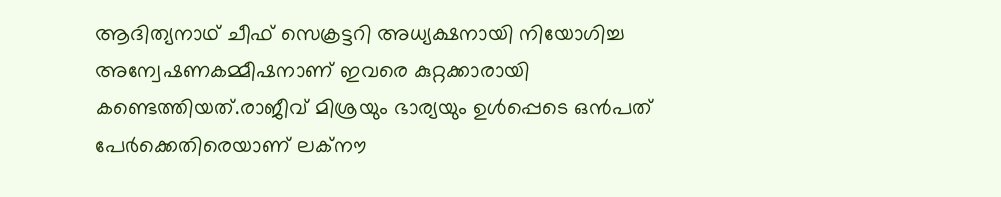ആദിത്യനാഥ് ചീഫ് സെക്രട്ടറി അധ്യക്ഷനായി നിയോഗിച്ച അന്വേഷണകമ്മീഷനാണ് ഇവരെ കുറ്റക്കാരായി കണ്ടെത്തിയത്.രാജീവ് മിശ്രയും ഭാര്യയും ഉള്‍പ്പെടെ ഒന്‍പത് പേര്‍ക്കെതിരെയാണ് ലക്‌നൗ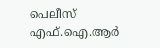പെലീസ് എഫ്.ഐ.ആര്‍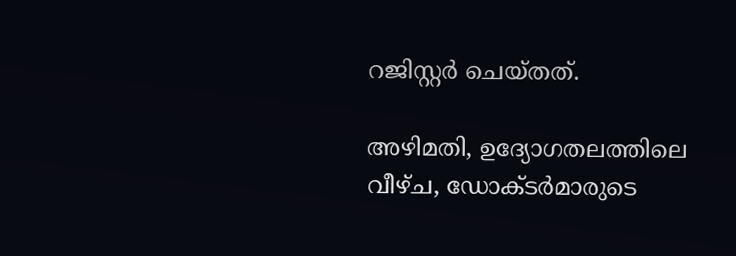റജിസ്റ്റര്‍ ചെയ്തത്.

അഴിമതി, ഉദ്യോഗതലത്തിലെ വീഴ്ച, ഡോക്ടര്‍മാരുടെ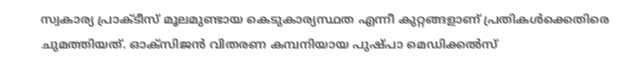സ്വകാര്യ പ്രാക്ടീസ് മൂലമുണ്ടായ കെടുകാര്യസ്ഥത എന്നീ കുറ്റങ്ങളാണ് പ്രതികള്‍ക്കെതിരെ ചുമത്തിയത്. ഓക്‌സിജന്‍ വിതരണ കമ്പനിയായ പുഷ്പാ മെഡിക്കല്‍സ്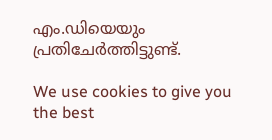എം.ഡിയെയും പ്രതിചേര്‍ത്തിട്ടുണ്ട്.

We use cookies to give you the best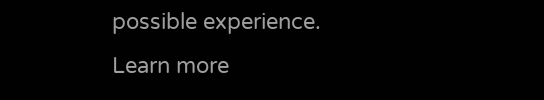possible experience. Learn more